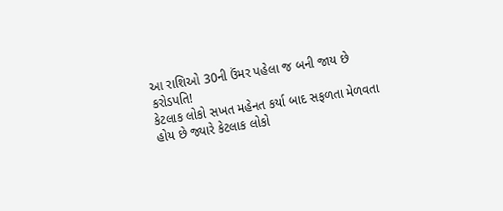આ રાશિઓ 30ની ઉંમર પહેલા જ બની જાય છે કરોડપતિ!
કેટલાક લોકો સખત મહેનત કર્યા બાદ સફળતા મેળવતા હોય છે જ્યારે કેટલાક લોકો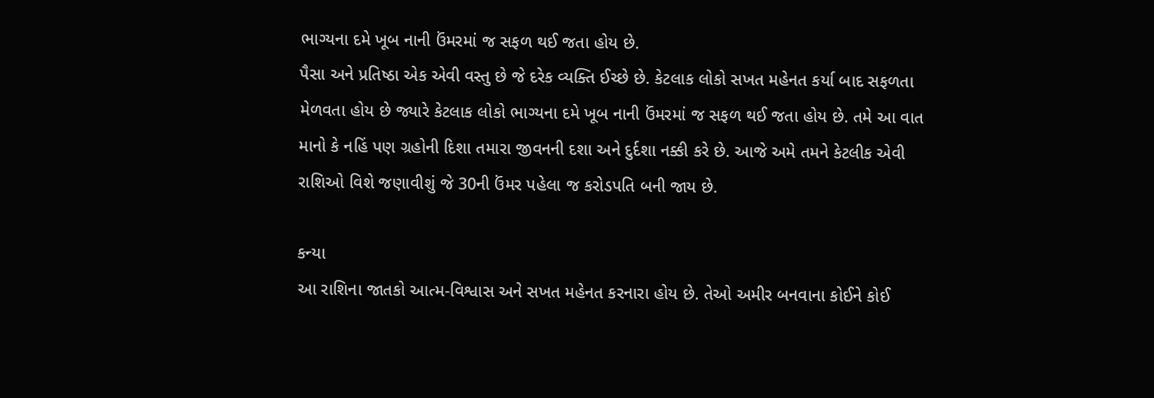ભાગ્યના દમે ખૂબ નાની ઉંમરમાં જ સફળ થઈ જતા હોય છે.
પૈસા અને પ્રતિષ્ઠા એક એવી વસ્તુ છે જે દરેક વ્યક્તિ ઈચ્છે છે. કેટલાક લોકો સખત મહેનત કર્યા બાદ સફળતા મેળવતા હોય છે જ્યારે કેટલાક લોકો ભાગ્યના દમે ખૂબ નાની ઉંમરમાં જ સફળ થઈ જતા હોય છે. તમે આ વાત માનો કે નહિં પણ ગ્રહોની દિશા તમારા જીવનની દશા અને દુર્દશા નક્કી કરે છે. આજે અમે તમને કેટલીક એવી રાશિઓ વિશે જણાવીશું જે 30ની ઉંમર પહેલા જ કરોડપતિ બની જાય છે.

કન્યા
આ રાશિના જાતકો આત્મ-વિશ્વાસ અને સખત મહેનત કરનારા હોય છે. તેઓ અમીર બનવાના કોઈને કોઈ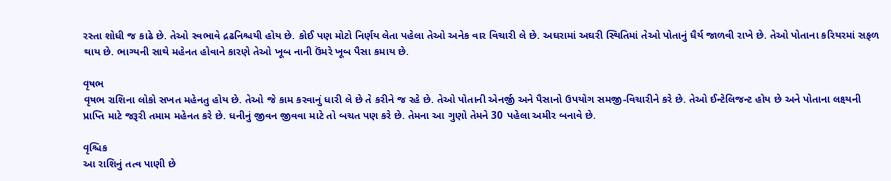રસ્તા શોધી જ કાઢે છે. તેઓ સ્વભાવે દ્રઢનિશ્ચયી હોય છે. કોઈ પણ મોટો નિર્ણય લેતા પહેલા તેઓ અનેક વાર વિચારી લે છે. અઘરામાં અઘરી સ્થિતિમાં તેઓ પોતાનું ધૈર્ય જાળવી રાખે છે. તેઓ પોતાના કરિયરમાં સફળ થાય છે. ભાગ્યની સાથે મહેનત હોવાને કારણે તેઓ ખૂબ નાની ઉંમરે ખૂબ પૈસા કમાય છે.

વૃષભ
વૃષભ રાશિના લોકો સખત મહેનતુ હોય છે. તેઓ જે કામ કરવાનું ધારી લે છે તે કરીને જ રહે છે. તેઓ પોતાની એનર્જી અને પૈસાનો ઉપયોગ સમજી-વિચારીને કરે છે. તેઓ ઈન્ટેલિજન્ટ હોય છે અને પોતાના લક્ષ્યની પ્રાપ્તિ માટે જરૂરી તમામ મહેનત કરે છે. ધનીનું જીવન જીવવા માટે તો બચત પણ કરે છે. તેમના આ ગુણો તેમને 30 પહેલા અમીર બનાવે છે.

વૃશ્ચિક
આ રાશિનું તત્વ પાણી છે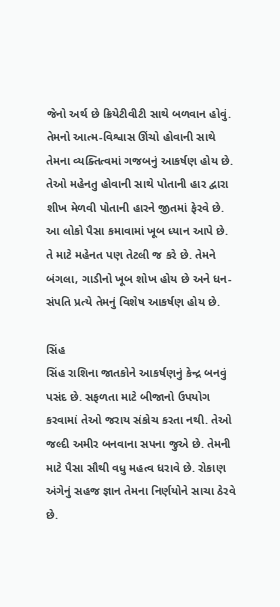જેનો અર્થ છે ક્રિયેટીવીટી સાથે બળવાન હોવું. તેમનો આત્મ-વિશ્વાસ ઊંચો હોવાની સાથે તેમના વ્યક્તિત્વમાં ગજબનું આકર્ષણ હોય છે. તેઓ મહેનતુ હોવાની સાથે પોતાની હાર દ્વારા શીખ મેળવી પોતાની હારને જીતમાં ફેરવે છે. આ લોકો પૈસા કમાવામાં ખૂબ ધ્યાન આપે છે. તે માટે મહેનત પણ તેટલી જ કરે છે. તેમને બંગલા, ગાડીનો ખૂબ શોખ હોય છે અને ધન-સંપતિ પ્રત્યે તેમનું વિશેષ આકર્ષણ હોય છે.

સિંહ
સિંહ રાશિના જાતકોને આકર્ષણનું કેન્દ્ર બનવું પસંદ છે. સફળતા માટે બીજાનો ઉપયોગ કરવામાં તેઓ જરાય સંકોચ કરતા નથી. તેઓ જલ્દી અમીર બનવાના સપના જુએ છે. તેમની માટે પૈસા સૌથી વધુ મહત્વ ધરાવે છે. રોકાણ અંગેનું સહજ જ્ઞાન તેમના નિર્ણયોને સાચા ઠેરવે છે.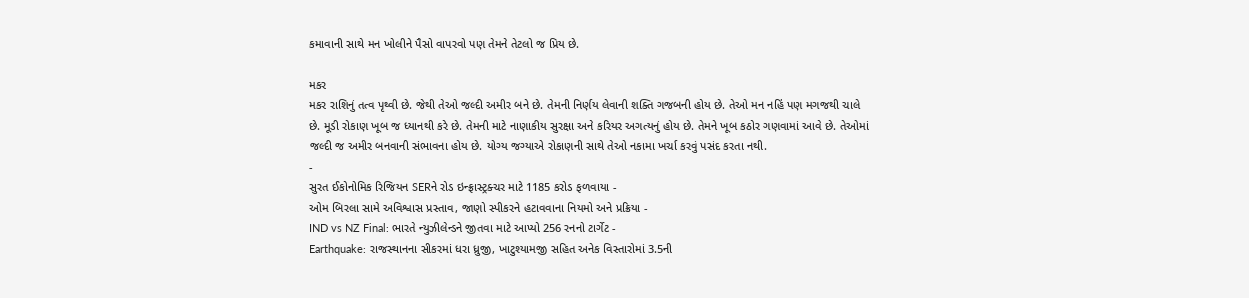કમાવાની સાથે મન ખોલીને પૈસો વાપરવો પણ તેમને તેટલો જ પ્રિય છે.

મકર
મકર રાશિનું તત્વ પૃથ્વી છે. જેથી તેઓ જલ્દી અમીર બને છે. તેમની નિર્ણય લેવાની શક્તિ ગજબની હોય છે. તેઓ મન નહિં પણ મગજથી ચાલે છે. મૂડી રોકાણ ખૂબ જ ધ્યાનથી કરે છે. તેમની માટે નાણાકીય સુરક્ષા અને કરિયર અગત્યનું હોય છે. તેમને ખૂબ કઠોર ગણવામાં આવે છે. તેઓમાં જલ્દી જ અમીર બનવાની સંભાવના હોય છે. યોગ્ય જગ્યાએ રોકાણની સાથે તેઓ નકામા ખર્ચા કરવું પસંદ કરતા નથી.
-
સુરત ઈકોનોમિક રિજિયન SERને રોડ ઇન્ફ્રાસ્ટ્રક્ચર માટે 1185 કરોડ ફળવાયા -
ઓમ બિરલા સામે અવિશ્વાસ પ્રસ્તાવ, જાણો સ્પીકરને હટાવવાના નિયમો અને પ્રક્રિયા -
IND vs NZ Final: ભારતે ન્યુઝીલેન્ડને જીતવા માટે આપ્યો 256 રનનો ટાર્ગેટ -
Earthquake: રાજસ્થાનના સીકરમાં ધરા ધ્રુજી, ખાટુશ્યામજી સહિત અનેક વિસ્તારોમાં 3.5ની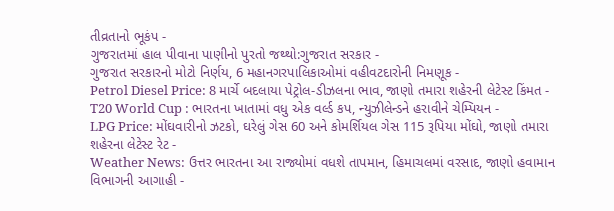તીવ્રતાનો ભૂકંપ -
ગુજરાતમાં હાલ પીવાના પાણીનો પુરતો જથ્થો:ગુજરાત સરકાર -
ગુજરાત સરકારનો મોટો નિર્ણય, 6 મહાનગરપાલિકાઓમાં વહીવટદારોની નિમણૂક -
Petrol Diesel Price: 8 માર્ચે બદલાયા પેટ્રોલ-ડીઝલના ભાવ, જાણો તમારા શહેરની લેટેસ્ટ કિંમત -
T20 World Cup : ભારતના ખાતામાં વધુ એક વર્લ્ડ કપ, ન્યુઝીલેન્ડને હરાવીને ચેમ્પિયન -
LPG Price: મોંઘવારીનો ઝટકો, ઘરેલું ગેસ 60 અને કોમર્શિયલ ગેસ 115 રૂપિયા મોંઘો, જાણો તમારા શહેરના લેટેસ્ટ રેટ -
Weather News: ઉત્તર ભારતના આ રાજ્યોમાં વધશે તાપમાન, હિમાચલમાં વરસાદ, જાણો હવામાન વિભાગની આગાહી -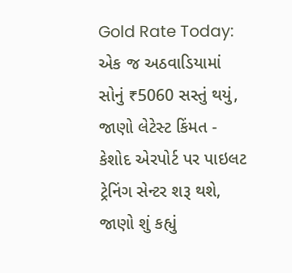Gold Rate Today: એક જ અઠવાડિયામાં સોનું ₹5060 સસ્તું થયું, જાણો લેટેસ્ટ કિંમત -
કેશોદ એરપોર્ટ પર પાઇલટ ટ્રેનિંગ સેન્ટર શરૂ થશે, જાણો શું કહ્યું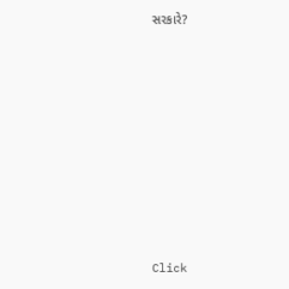સરકારે?









Click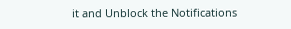it and Unblock the Notifications